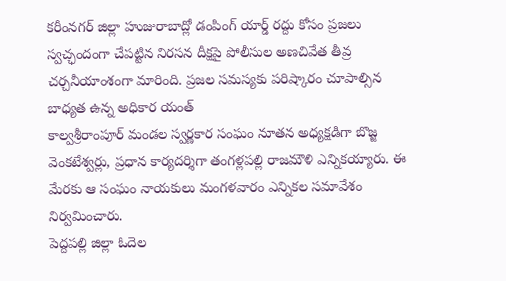కరీంనగర్ జిల్లా హుజురాబాద్లో డంపింగ్ యార్డ్ రద్దు కోసం ప్రజలు స్వచ్ఛందంగా చేపట్టిన నిరసన దీక్షపై పోలీసుల అణచివేత తీవ్ర చర్చనీయాంశంగా మారింది. ప్రజల సమస్యకు పరిష్కారం చూపాల్సిన బాధ్యత ఉన్న అధికార యంత్
కాల్వశ్రీరాంపూర్ మండల స్వర్ణకార సంఘం నూతన అధ్యక్షడిగా బొజ్జ వెంకటేశ్వర్లు, ప్రధాన కార్యదర్శిగా తంగళ్లపల్లి రాజమౌళి ఎన్నికయ్యారు. ఈ మేరకు ఆ సంఘం నాయకులు మంగళవారం ఎన్నికల సమావేశం నిర్వమించారు.
పెద్దపల్లి జిల్లా ఓదెల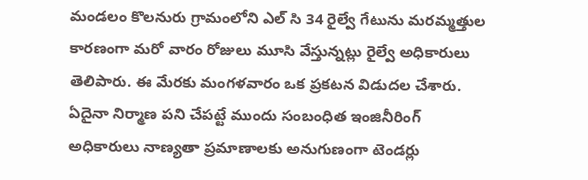మండలం కొలనురు గ్రామంలోని ఎల్ సి 34 రైల్వే గేటును మరమ్మత్తుల కారణంగా మరో వారం రోజులు మూసి వేస్తున్నట్లు రైల్వే అధికారులు తెలిపారు. ఈ మేరకు మంగళవారం ఒక ప్రకటన విడుదల చేశారు.
ఏదైనా నిర్మాణ పని చేపట్టే ముందు సంబంధిత ఇంజినీరింగ్ అధికారులు నాణ్యతా ప్రమాణాలకు అనుగుణంగా టెండర్లు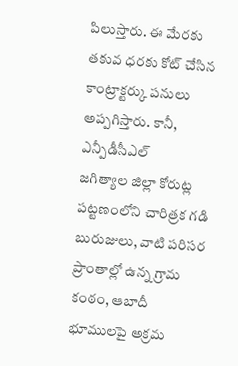పిలుస్తారు. ఈ మేరకు తకువ ధరకు కోట్ చేసిన కాంట్రాక్టర్కు పనులు అప్పగిస్తారు. కానీ, ఎన్పీడీసీఎల్
జగిత్యాల జిల్లా కోరుట్ల పట్టణంలోని చారిత్రక గడి బురుజులు, వాటి పరిసర ప్రాంతాల్లో ఉన్న గ్రామ కంఠం, ఆబాదీ భూములపై అక్రమ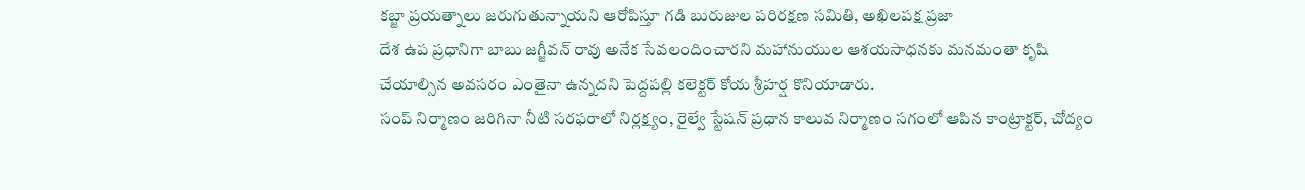కబ్జా ప్రయత్నాలు జరుగుతున్నాయని ఆరోపిస్తూ గడి బురుజుల పరిరక్షణ సమితి, అఖిలపక్ష ప్రజా
దేశ ఉప ప్రధానిగా బాబు జగ్జీవన్ రావు అనేక సేవలందించారని మహానుయుల ఆశయసాధనకు మనమంతా కృషి చేయాల్సిన అవసరం ఎంతైనా ఉన్నదని పెద్దపల్లి కలెక్టర్ కోయ శ్రీహర్ష కొనియాడారు.
సంప్ నిర్మాణం జరిగినా నీటి సరఫరాలో నిర్లక్ష్యం, రైల్వే స్టేషన్ ప్రధాన కాలువ నిర్మాణం సగంలో ఆపిన కాంట్రాక్టర్, చోద్యం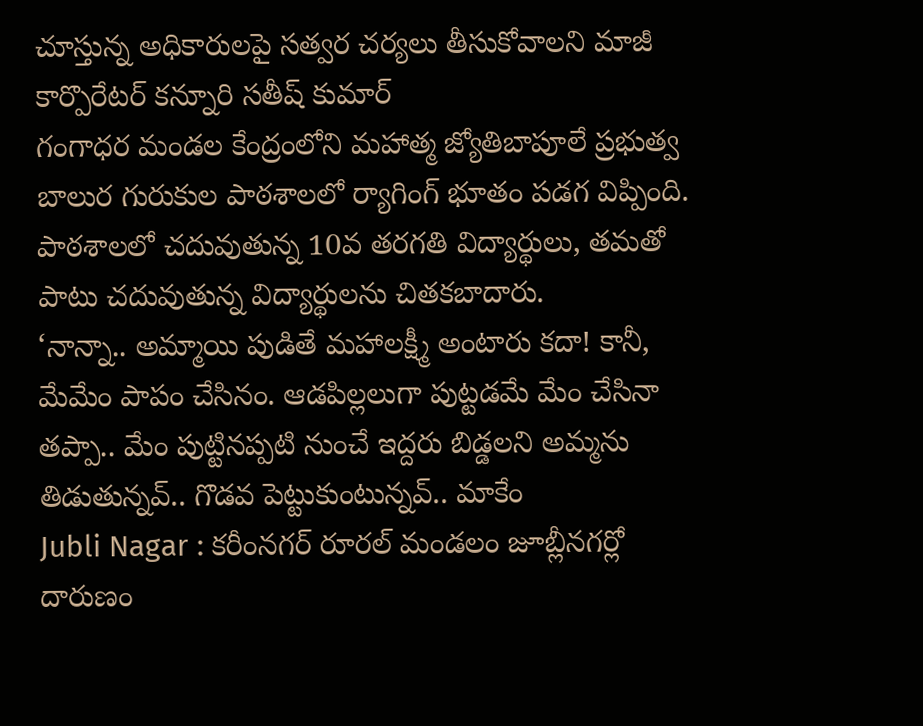చూస్తున్న అధికారులపై సత్వర చర్యలు తీసుకోవాలని మాజీ కార్పొరేటర్ కన్నూరి సతీష్ కుమార్
గంగాధర మండల కేంద్రంలోని మహాత్మ జ్యోతిబాపూలే ప్రభుత్వ బాలుర గురుకుల పాఠశాలలో ర్యాగింగ్ భూతం పడగ విప్పింది. పాఠశాలలో చదువుతున్న 10వ తరగతి విద్యార్థులు, తమతో పాటు చదువుతున్న విద్యార్థులను చితకబాదారు.
‘నాన్నా.. అమ్మాయి పుడితే మహాలక్ష్మీ అంటారు కదా! కానీ, మేమేం పాపం చేసినం. ఆడపిల్లలుగా పుట్టడమే మేం చేసినా తప్పా.. మేం పుట్టినప్పటి నుంచే ఇద్దరు బిడ్డలని అమ్మను తిడుతున్నవ్.. గొడవ పెట్టుకుంటున్నవ్.. మాకేం
Jubli Nagar : కరీంనగర్ రూరల్ మండలం జూబ్లీనగర్లో దారుణం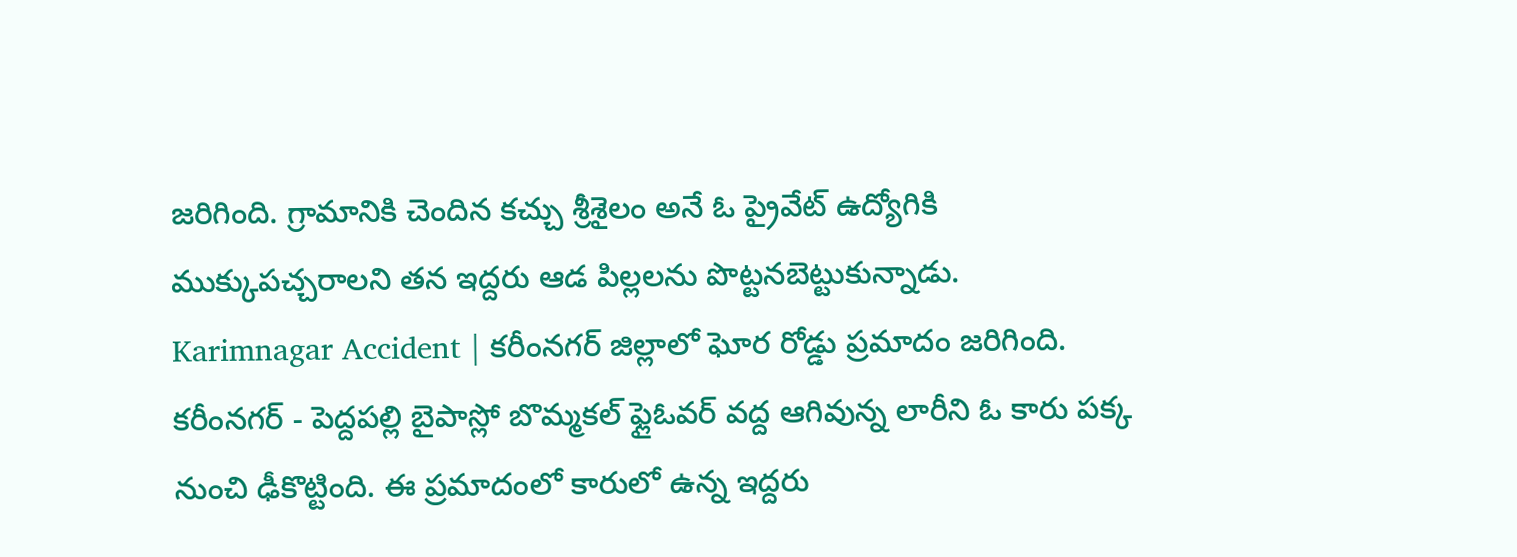జరిగింది. గ్రామానికి చెందిన కచ్చు శ్రీశైలం అనే ఓ ప్రైవేట్ ఉద్యోగికి ముక్కుపచ్చరాలని తన ఇద్దరు ఆడ పిల్లలను పొట్టనబెట్టుకున్నాడు.
Karimnagar Accident | కరీంనగర్ జిల్లాలో ఘోర రోడ్డు ప్రమాదం జరిగింది. కరీంనగర్ - పెద్దపల్లి బైపాస్లో బొమ్మకల్ ఫ్లైఓవర్ వద్ద ఆగివున్న లారీని ఓ కారు పక్క నుంచి ఢీకొట్టింది. ఈ ప్రమాదంలో కారులో ఉన్న ఇద్దరు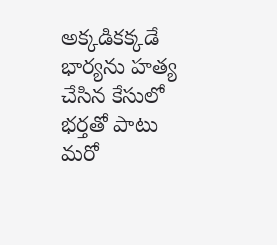అక్కడికక్కడే
భార్యను హత్య చేసిన కేసులో భర్తతో పాటు మరో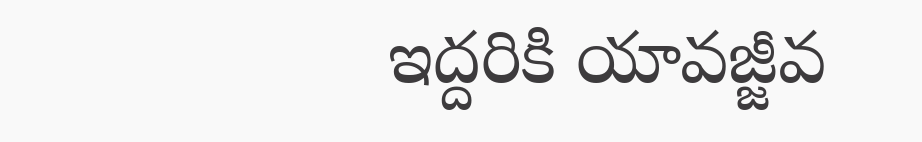ఇద్దరికి యావజ్జీవ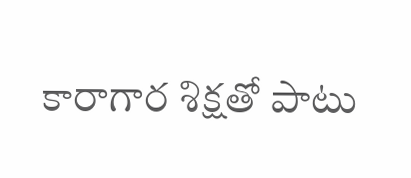కారాగార శిక్షతో పాటు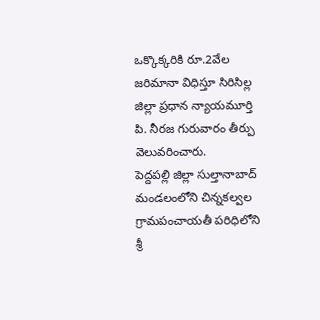ఒక్కొక్కరికి రూ.2వేల జరిమానా విధిస్తూ సిరిసిల్ల జిల్లా ప్రధాన న్యాయమూర్తి పి. నీరజ గురువారం తీర్పు వెలువరించారు.
పెద్దపల్లి జిల్లా సుల్తానాబాద్ మండలంలోని చిన్నకల్వల గ్రామపంచాయతీ పరిధిలోని శ్రీ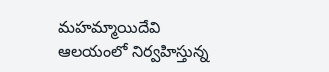మహమ్మాయిదేవి ఆలయంలో నిర్వహిస్తున్న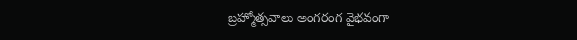బ్రహ్మోత్సవాలు అంగరంగ వైభవంగా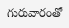గురువారంతో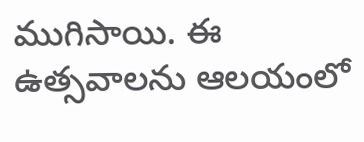ముగిసాయి. ఈ ఉత్సవాలను ఆలయంలో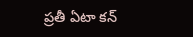ప్రతీ ఏటా కన్